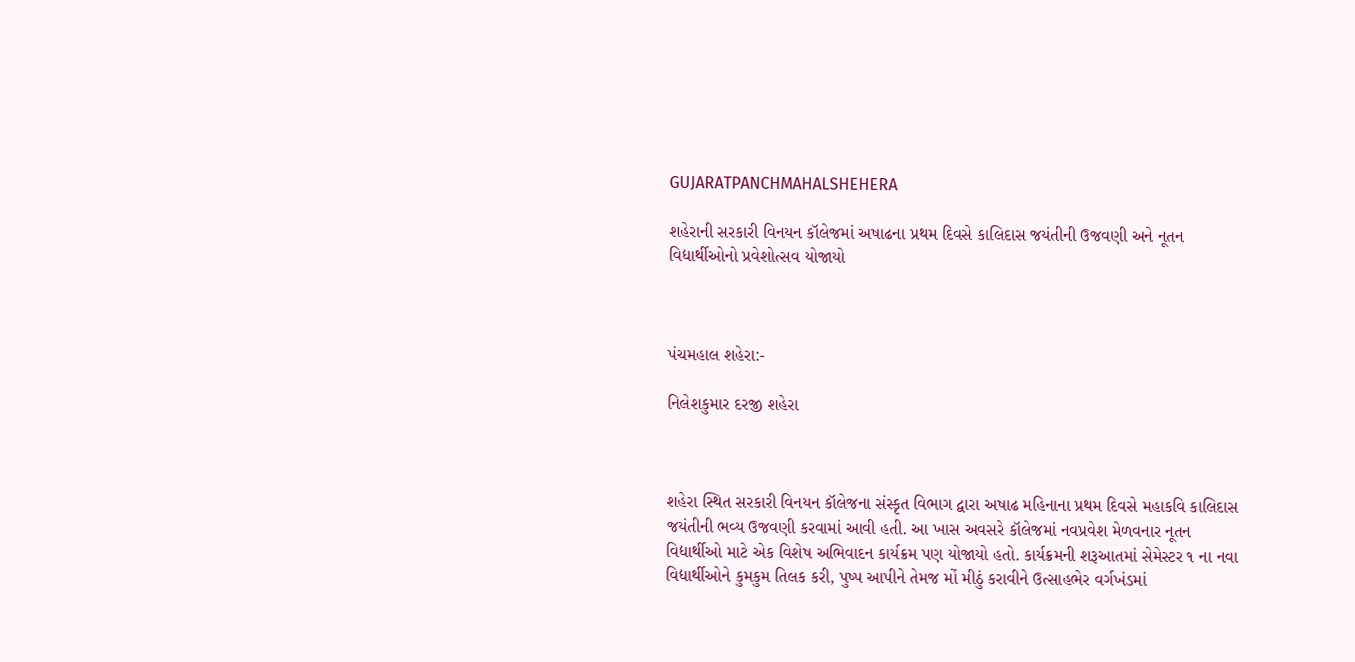GUJARATPANCHMAHALSHEHERA

શહેરાની સરકારી વિનયન કૉલેજમાં અષાઢના પ્રથમ દિવસે કાલિદાસ જયંતીની ઉજવણી અને નૂતન વિદ્યાર્થીઓનો પ્રવેશોત્સવ યોજાયો



પંચમહાલ શહેરા:-

નિલેશકુમાર દરજી શહેરા



શહેરા સ્થિત સરકારી વિનયન કૉલેજના સંસ્કૃત વિભાગ દ્વારા અષાઢ મહિનાના પ્રથમ દિવસે મહાકવિ કાલિદાસ જયંતીની ભવ્ય ઉજવણી કરવામાં આવી હતી. આ ખાસ અવસરે કૉલેજમાં નવપ્રવેશ મેળવનાર નૂતન વિદ્યાર્થીઓ માટે એક વિશેષ અભિવાદન કાર્યક્રમ પણ યોજાયો હતો. કાર્યક્રમની શરૂઆતમાં સેમેસ્ટર ૧ ના નવા વિદ્યાર્થીઓને કુમકુમ તિલક કરી, પુષ્પ આપીને તેમજ મોં મીઠું કરાવીને ઉત્સાહભેર વર્ગખંડમાં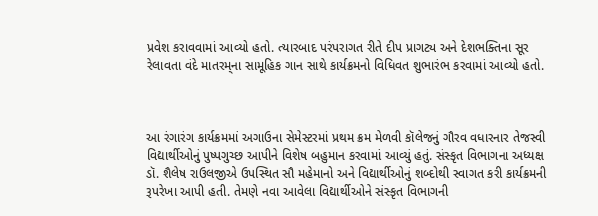પ્રવેશ કરાવવામાં આવ્યો હતો. ત્યારબાદ પરંપરાગત રીતે દીપ પ્રાગટ્ય અને દેશભક્તિના સૂર રેલાવતા વંદે માતરમ્‌ના સામૂહિક ગાન સાથે કાર્યક્રમનો વિધિવત શુભારંભ કરવામાં આવ્યો હતો.



આ રંગારંગ કાર્યક્રમમાં અગાઉના સેમેસ્ટરમાં પ્રથમ ક્રમ મેળવી કૉલેજનું ગૌરવ વધારનાર તેજસ્વી વિદ્યાર્થીઓનું પુષ્પગુચ્છ આપીને વિશેષ બહુમાન કરવામાં આવ્યું હતું. સંસ્કૃત વિભાગના અધ્યક્ષ ડૉ. શૈલેષ રાઉલજીએ ઉપસ્થિત સૌ મહેમાનો અને વિદ્યાર્થીઓનું શબ્દોથી સ્વાગત કરી કાર્યક્રમની રૂપરેખા આપી હતી. તેમણે નવા આવેલા વિદ્યાર્થીઓને સંસ્કૃત વિભાગની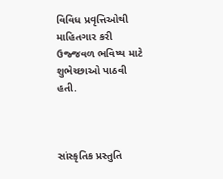વિવિધ પ્રવૃત્તિઓથી માહિતગાર કરી ઉજ્જવળ ભવિષ્ય માટે શુભેચ્છાઓ પાઠવી હતી.



સાંસ્કૃતિક પ્રસ્તુતિ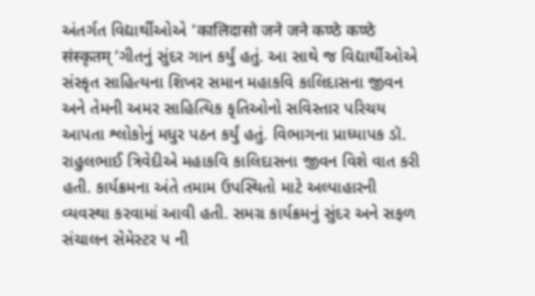અંતર્ગત વિદ્યાર્થીઓએ ‘कालिदासो जने जने कण्ठे कण्ठे संस्कृतम् ‘ગીતનું સુંદર ગાન કર્યું હતું. આ સાથે જ વિદ્યાર્થીઓએ સંસ્કૃત સાહિત્યના શિખર સમાન મહાકવિ કાલિદાસના જીવન અને તેમની અમર સાહિત્યિક કૃતિઓનો સવિસ્તાર પરિચય આપતા શ્લોકોનું મધુર પઠન કર્યું હતું. વિભાગના પ્રાધ્યાપક ડૉ. રાહુલભાઈ ત્રિવેદીએ મહાકવિ કાલિદાસના જીવન વિશે વાત કરી હતી. કાર્યક્રમના અંતે તમામ ઉપસ્થિતો માટે અલ્પાહારની વ્યવસ્થા કરવામાં આવી હતી. સમગ્ર કાર્યક્રમનું સુંદર અને સફળ સંચાલન સેમેસ્ટર ૫ ની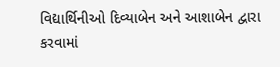વિદ્યાર્થિનીઓ દિવ્યાબેન અને આશાબેન દ્વારા કરવામાં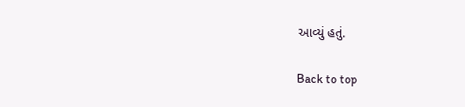આવ્યું હતું.

Back to top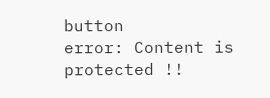button
error: Content is protected !!